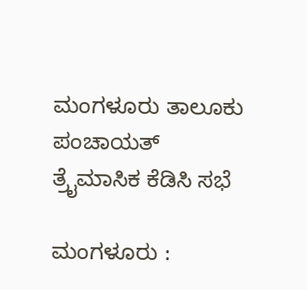ಮಂಗಳೂರು ತಾಲೂಕು ಪಂಚಾಯತ್ ತ್ರೈಮಾಸಿಕ ಕೆಡಿಸಿ ಸಭೆ

ಮಂಗಳೂರು :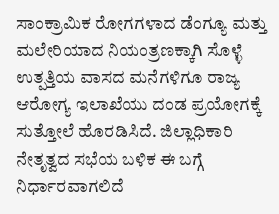ಸಾಂಕ್ರಾಮಿಕ ರೋಗಗಳಾದ ಡೆಂಗ್ಯೂ ಮತ್ತು ಮಲೇರಿಯಾದ ನಿಯಂತ್ರಣಕ್ಕಾಗಿ ಸೊಳ್ಳೆ ಉತ್ಪತ್ತಿಯ ವಾಸದ ಮನೆಗಳಿಗೂ ರಾಜ್ಯ ಆರೋಗ್ಯ ಇಲಾಖೆಯು ದಂಡ ಪ್ರಯೋಗಕ್ಕೆ ಸುತ್ತೋಲೆ ಹೊರಡಿಸಿದೆ. ಜಿಲ್ಲಾಧಿಕಾರಿ ನೇತೃತ್ವದ ಸಭೆಯ ಬಳಿಕ ಈ ಬಗ್ಗೆ ನಿರ್ಧಾರವಾಗಲಿದೆ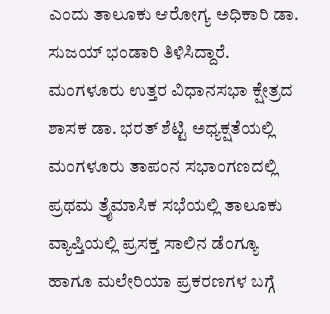ಎಂದು ತಾಲೂಕು ಆರೋಗ್ಯ ಅಧಿಕಾರಿ ಡಾ. ಸುಜಯ್ ಭಂಡಾರಿ ತಿಳಿಸಿದ್ದಾರೆ. ಮಂಗಳೂರು ಉತ್ತರ ವಿಧಾನಸಭಾ ಕ್ಷೇತ್ರದ ಶಾಸಕ ಡಾ. ಭರತ್ ಶೆಟ್ಟಿ ಅಧ್ಯಕ್ಷತೆಯಲ್ಲಿ ಮಂಗಳೂರು ತಾಪಂನ ಸಭಾಂಗಣದಲ್ಲಿ ಪ್ರಥಮ ತ್ರೈಮಾಸಿಕ ಸಭೆಯಲ್ಲಿ ತಾಲೂಕು ವ್ಯಾಪ್ತಿಯಲ್ಲಿ ಪ್ರಸಕ್ತ ಸಾಲಿನ ಡೆಂಗ್ಯೂ ಹಾಗೂ ಮಲೇರಿಯಾ ಪ್ರಕರಣಗಳ ಬಗ್ಗೆ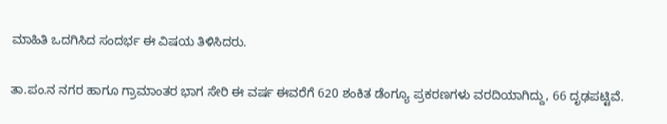ಮಾಹಿತಿ ಒದಗಿಸಿದ ಸಂದರ್ಭ ಈ ವಿಷಯ ತಿಳಿಸಿದರು.

ತಾ.ಪಂ.ನ ನಗರ ಹಾಗೂ ಗ್ರಾಮಾಂತರ ಭಾಗ ಸೇರಿ ಈ ವರ್ಷ ಈವರೆಗೆ 620 ಶಂಕಿತ ಡೆಂಗ್ಯೂ ಪ್ರಕರಣಗಳು ವರದಿಯಾಗಿದ್ದು, 66 ದೃಢಪಟ್ಟಿವೆ.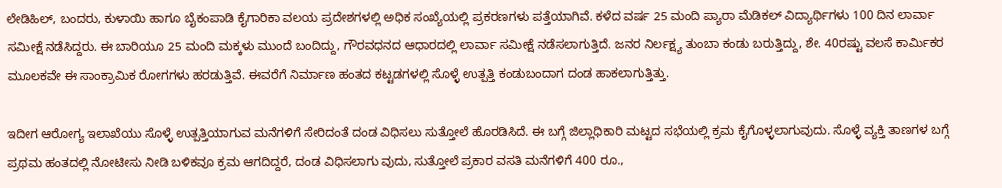ಲೇಡಿಹಿಲ್, ಬಂದರು, ಕುಳಾಯಿ ಹಾಗೂ ಬೈಕಂಪಾಡಿ ಕೈಗಾರಿಕಾ ವಲಯ ಪ್ರದೇಶಗಳಲ್ಲಿ ಅಧಿಕ ಸಂಖ್ಯೆಯಲ್ಲಿ ಪ್ರಕರಣಗಳು ಪತ್ತೆಯಾಗಿವೆ. ಕಳೆದ ವರ್ಷ 25 ಮಂದಿ ಪ್ಯಾರಾ ಮೆಡಿಕಲ್ ವಿದ್ಯಾರ್ಥಿಗಳು 100 ದಿನ ಲಾರ್ವಾ ಸಮೀಕ್ಷೆ ನಡೆಸಿದ್ದರು. ಈ ಬಾರಿಯೂ 25 ಮಂದಿ ಮಕ್ಕಳು ಮುಂದೆ ಬಂದಿದ್ದು, ಗೌರವಧನದ ಆಧಾರದಲ್ಲಿ ಲಾರ್ವಾ ಸಮೀಕ್ಷೆ ನಡೆಸಲಾಗುತ್ತಿದೆ. ಜನರ ನಿರ್ಲಕ್ಷ್ಯ ತುಂಬಾ ಕಂಡು ಬರುತ್ತಿದ್ದು, ಶೇ. 40ರಷ್ಟು ವಲಸೆ ಕಾರ್ಮಿಕರ ಮೂಲಕವೇ ಈ ಸಾಂಕ್ರಾಮಿಕ ರೋಗಗಳು ಹರಡುತ್ತಿವೆ. ಈವರೆಗೆ ನಿರ್ಮಾಣ ಹಂತದ ಕಟ್ಟಡಗಳಲ್ಲಿ ಸೊಳ್ಳೆ ಉತ್ಪತ್ತಿ ಕಂಡುಬಂದಾಗ ದಂಡ ಹಾಕಲಾಗುತ್ತಿತ್ತು.

ಇದೀಗ ಆರೋಗ್ಯ ಇಲಾಖೆಯು ಸೊಳ್ಳೆ ಉತ್ಪತ್ತಿಯಾಗುವ ಮನೆಗಳಿಗೆ ಸೇರಿದಂತೆ ದಂಡ ವಿಧಿಸಲು ಸುತ್ತೋಲೆ ಹೊರಡಿಸಿದೆ. ಈ ಬಗ್ಗೆ ಜಿಲ್ಲಾಧಿಕಾರಿ ಮಟ್ಟದ ಸಭೆಯಲ್ಲಿ ಕ್ರಮ ಕೈಗೊಳ್ಳಲಾಗುವುದು. ಸೊಳ್ಳೆ ವ್ಯಕ್ತಿ ತಾಣಗಳ ಬಗ್ಗೆ ಪ್ರಥಮ ಹಂತದಲ್ಲಿ ನೋಟೀಸು ನೀಡಿ ಬಳಿಕವೂ ಕ್ರಮ ಆಗದಿದ್ದರೆ, ದಂಡ ವಿಧಿಸಲಾಗು ವುದು, ಸುತ್ತೋಲೆ ಪ್ರಕಾರ ವಸತಿ ಮನೆಗಳಿಗೆ 400 ರೂ.,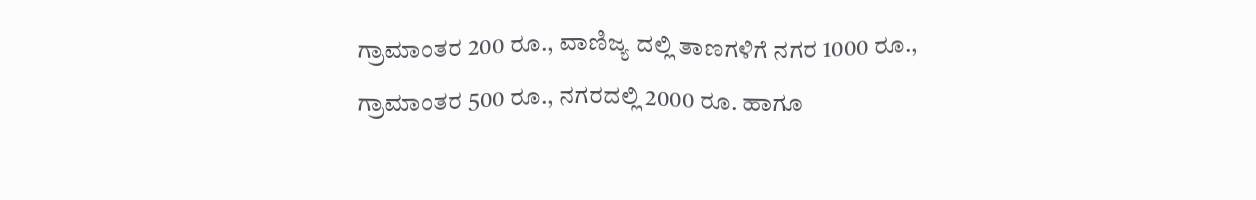ಗ್ರಾಮಾಂತರ 200 ರೂ., ವಾಣಿಜ್ಯ ದಲ್ಲಿ ತಾಣಗಳಿಗೆ ನಗರ 1000 ರೂ., ಗ್ರಾಮಾಂತರ 500 ರೂ., ನಗರದಲ್ಲಿ 2000 ರೂ. ಹಾಗೂ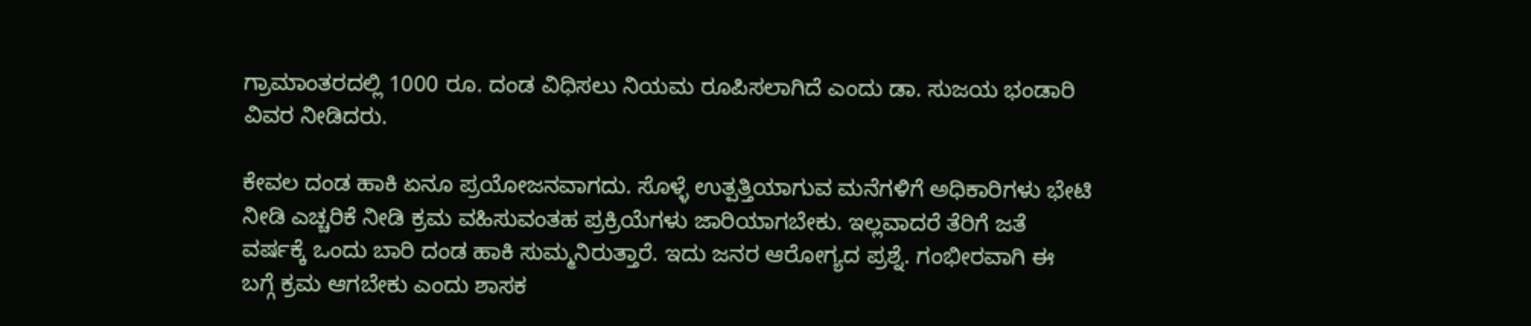ಗ್ರಾಮಾಂತರದಲ್ಲಿ 1000 ರೂ. ದಂಡ ವಿಧಿಸಲು ನಿಯಮ ರೂಪಿಸಲಾಗಿದೆ ಎಂದು ಡಾ. ಸುಜಯ ಭಂಡಾರಿ ವಿವರ ನೀಡಿದರು.

ಕೇವಲ ದಂಡ ಹಾಕಿ ಏನೂ ಪ್ರಯೋಜನವಾಗದು. ಸೊಳ್ಳೆ ಉತ್ಪತ್ತಿಯಾಗುವ ಮನೆಗಳಿಗೆ ಅಧಿಕಾರಿಗಳು ಭೇಟಿ ನೀಡಿ ಎಚ್ಚರಿಕೆ ನೀಡಿ ಕ್ರಮ ವಹಿಸುವಂತಹ ಪ್ರಕ್ರಿಯೆಗಳು ಜಾರಿಯಾಗಬೇಕು. ಇಲ್ಲವಾದರೆ ತೆರಿಗೆ ಜತೆ ವರ್ಷಕ್ಕೆ ಒಂದು ಬಾರಿ ದಂಡ ಹಾಕಿ ಸುಮ್ಮನಿರುತ್ತಾರೆ. ಇದು ಜನರ ಆರೋಗ್ಯದ ಪ್ರಶ್ನೆ. ಗಂಭೀರವಾಗಿ ಈ ಬಗ್ಗೆ ಕ್ರಮ ಆಗಬೇಕು ಎಂದು ಶಾಸಕ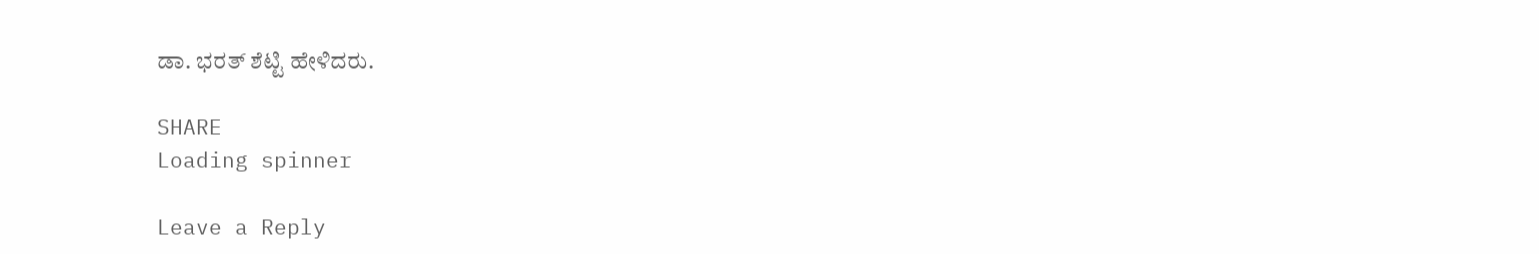ಡಾ. ಭರತ್ ಶೆಟ್ಟಿ ಹೇಳಿದರು.

SHARE
Loading spinner

Leave a Reply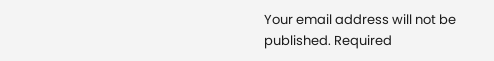Your email address will not be published. Required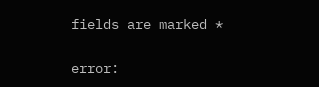fields are marked *

error: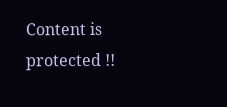Content is protected !!